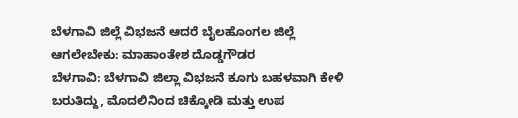ಬೆಳಗಾವಿ ಜಿಲ್ಲೆ ವಿಭಜನೆ ಆದರೆ ಬೈಲಹೊಂಗಲ ಜಿಲ್ಲೆ ಆಗಲೇಬೇಕು: ಮಾಹಾಂತೇಶ ದೊಡ್ಡಗೌಡರ
ಬೆಳಗಾವಿ: ಬೆಳಗಾವಿ ಜಿಲ್ಲಾ ವಿಭಜನೆ ಕೂಗು ಬಹಳವಾಗಿ ಕೇಳಿ ಬರುತಿದ್ದು, ಮೊದಲಿನಿಂದ ಚಿಕ್ಕೋಡಿ ಮತ್ತು ಉಪ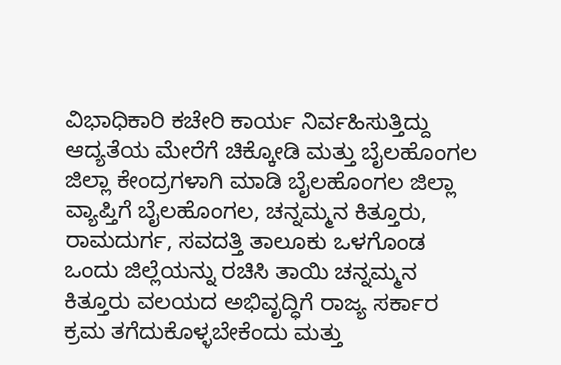ವಿಭಾಧಿಕಾರಿ ಕಚೇರಿ ಕಾರ್ಯ ನಿರ್ವಹಿಸುತ್ತಿದ್ದು ಆದ್ಯತೆಯ ಮೇರೆಗೆ ಚಿಕ್ಕೋಡಿ ಮತ್ತು ಬೈಲಹೊಂಗಲ ಜಿಲ್ಲಾ ಕೇಂದ್ರಗಳಾಗಿ ಮಾಡಿ ಬೈಲಹೊಂಗಲ ಜಿಲ್ಲಾ ವ್ಯಾಪ್ತಿಗೆ ಬೈಲಹೊಂಗಲ, ಚನ್ನಮ್ಮನ ಕಿತ್ತೂರು, ರಾಮದುರ್ಗ, ಸವದತ್ತಿ ತಾಲೂಕು ಒಳಗೊಂಡ ಒಂದು ಜಿಲ್ಲೆಯನ್ನು ರಚಿಸಿ ತಾಯಿ ಚನ್ನಮ್ಮನ ಕಿತ್ತೂರು ವಲಯದ ಅಭಿವೃದ್ಧಿಗೆ ರಾಜ್ಯ ಸರ್ಕಾರ ಕ್ರಮ ತಗೆದುಕೊಳ್ಳಬೇಕೆಂದು ಮತ್ತು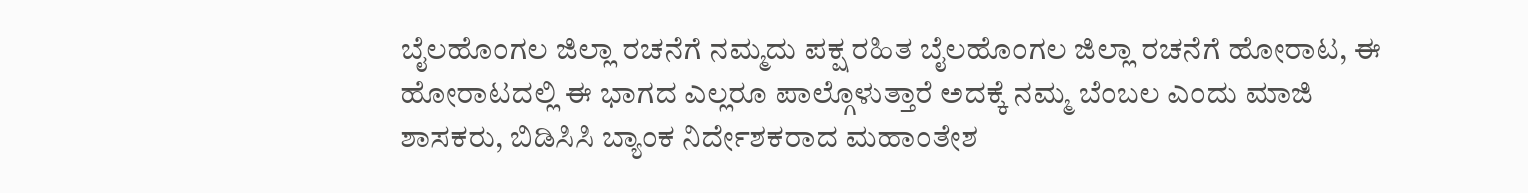ಬೈಲಹೊಂಗಲ ಜಿಲ್ಲಾ ರಚನೆಗೆ ನಮ್ಮದು ಪಕ್ಷ ರಹಿತ ಬೈಲಹೊಂಗಲ ಜಿಲ್ಲಾ ರಚನೆಗೆ ಹೋರಾಟ, ಈ ಹೋರಾಟದಲ್ಲಿ ಈ ಭಾಗದ ಎಲ್ಲರೂ ಪಾಲ್ಗೊಳುತ್ತಾರೆ ಅದಕ್ಕೆ ನಮ್ಮ ಬೆಂಬಲ ಎಂದು ಮಾಜಿ ಶಾಸಕರು, ಬಿಡಿಸಿಸಿ ಬ್ಯಾಂಕ ನಿರ್ದೇಶಕರಾದ ಮಹಾಂತೇಶ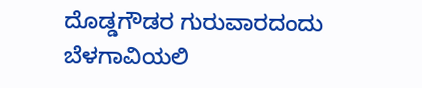ದೊಡ್ಡಗೌಡರ ಗುರುವಾರದಂದು ಬೆಳಗಾವಿಯಲಿ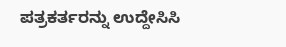ಪತ್ರಕರ್ತರನ್ನು ಉದ್ದೇಸಿಸಿ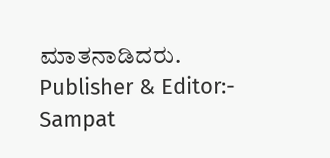ಮಾತನಾಡಿದರು.
Publisher & Editor:- Sampat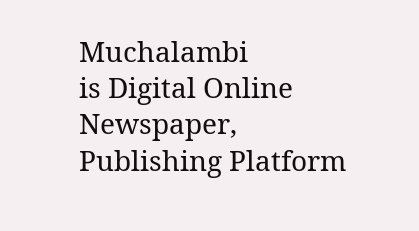Muchalambi
is Digital Online Newspaper, Publishing Platform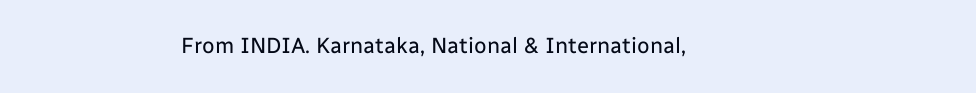From INDIA. Karnataka, National & International,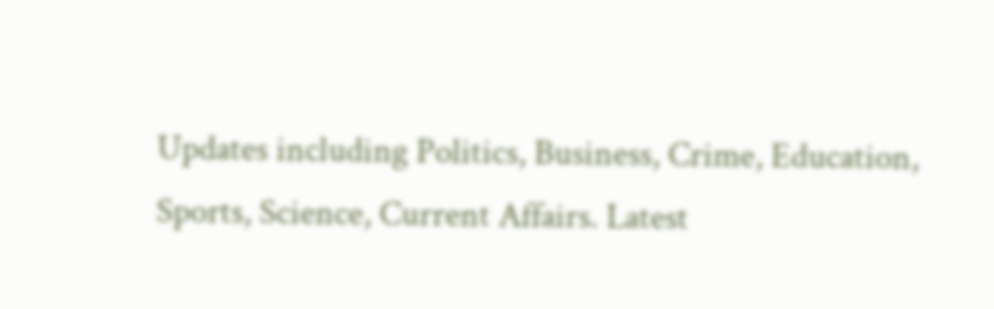Updates including Politics, Business, Crime, Education, Sports, Science, Current Affairs. Latest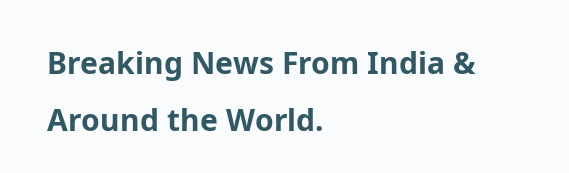Breaking News From India & Around the World.